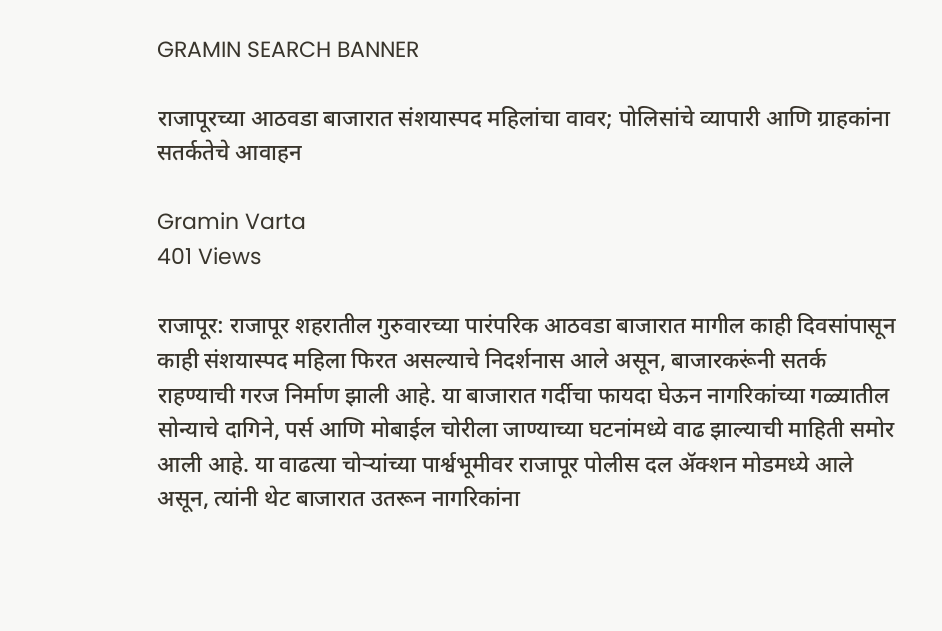GRAMIN SEARCH BANNER

राजापूरच्या आठवडा बाजारात संशयास्पद महिलांचा वावर; पोलिसांचे व्यापारी आणि ग्राहकांना सतर्कतेचे आवाहन

Gramin Varta
401 Views

राजापूर: राजापूर शहरातील गुरुवारच्या पारंपरिक आठवडा बाजारात मागील काही दिवसांपासून काही संशयास्पद महिला फिरत असल्याचे निदर्शनास आले असून, बाजारकरूंनी सतर्क राहण्याची गरज निर्माण झाली आहे. या बाजारात गर्दीचा फायदा घेऊन नागरिकांच्या गळ्यातील सोन्याचे दागिने, पर्स आणि मोबाईल चोरीला जाण्याच्या घटनांमध्ये वाढ झाल्याची माहिती समोर आली आहे. या वाढत्या चोऱ्यांच्या पार्श्वभूमीवर राजापूर पोलीस दल ॲक्शन मोडमध्ये आले असून, त्यांनी थेट बाजारात उतरून नागरिकांना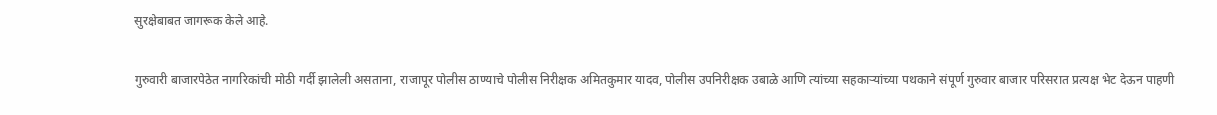सुरक्षेबाबत जागरूक केले आहे.

गुरुवारी बाजारपेठेत नागरिकांची मोठी गर्दी झालेली असताना, राजापूर पोलीस ठाण्याचे पोलीस निरीक्षक अमितकुमार यादव, पोलीस उपनिरीक्षक उबाळे आणि त्यांच्या सहकाऱ्यांच्या पथकाने संपूर्ण गुरुवार बाजार परिसरात प्रत्यक्ष भेट देऊन पाहणी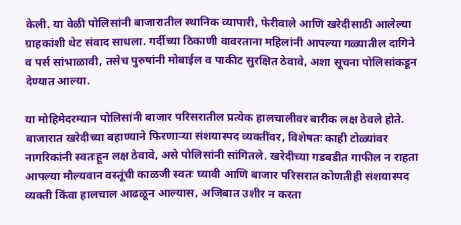केली. या वेळी पोलिसांनी बाजारातील स्थानिक व्यापारी, फेरीवाले आणि खरेदीसाठी आलेल्या ग्राहकांशी थेट संवाद साधला. गर्दीच्या ठिकाणी वावरताना महिलांनी आपल्या गळ्यातील दागिने व पर्स सांभाळावी, तसेच पुरुषांनी मोबाईल व पाकीट सुरक्षित ठेवावे, अशा सूचना पोलिसांकडून देण्यात आल्या.

या मोहिमेदरम्यान पोलिसांनी बाजार परिसरातील प्रत्येक हालचालीवर बारीक लक्ष ठेवले होते. बाजारात खरेदीच्या बहाण्याने फिरणाऱ्या संशयास्पद व्यक्तींवर, विशेषतः काही टोळ्यांवर नागरिकांनी स्वतःहून लक्ष ठेवावे, असे पोलिसांनी सांगितले. खरेदीच्या गडबडीत गाफील न राहता आपल्या मौल्यवान वस्तूंची काळजी स्वतः घ्यावी आणि बाजार परिसरात कोणतीही संशयास्पद व्यक्ती किंवा हालचाल आढळून आल्यास, अजिबात उशीर न करता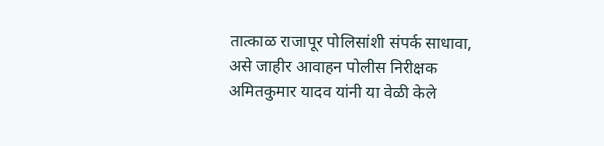तात्काळ राजापूर पोलिसांशी संपर्क साधावा, असे जाहीर आवाहन पोलीस निरीक्षक अमितकुमार यादव यांनी या वेळी केले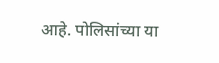आहे. पोलिसांच्या या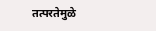तत्परतेमुळे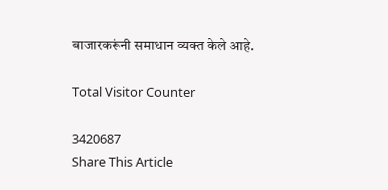बाजारकरूंनी समाधान व्यक्त केले आहे.

Total Visitor Counter

3420687
Share This Article